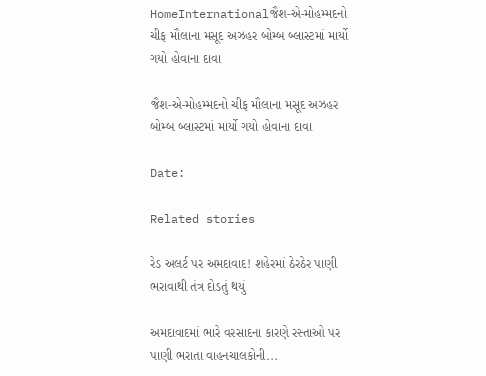HomeInternationalજૈશ-એ-મોહમ્મદનો ચીફ મૌલાના મસૂદ અઝહર બોમ્બ બ્લાસ્ટમાં માર્યો ગયો હોવાના દાવા

જૈશ-એ-મોહમ્મદનો ચીફ મૌલાના મસૂદ અઝહર બોમ્બ બ્લાસ્ટમાં માર્યો ગયો હોવાના દાવા

Date:

Related stories

રેડ અલર્ટ પર અમદાવાદ! શહેરમાં ઠેરઠેર પાણી ભરાવાથી તંત્ર દોડતું થયું

અમદાવાદમાં ભારે વરસાદના કારણે રસ્તાઓ પર પાણી ભરાતા વાહનચાલકોની...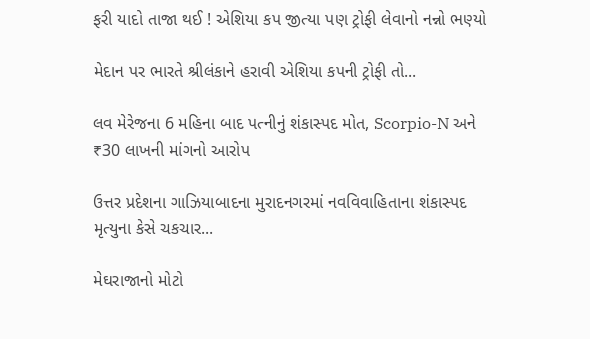ફરી યાદો તાજા થઈ ! એશિયા કપ જીત્યા પણ ટ્રોફી લેવાનો નન્નો ભણ્યો

મેદાન પર ભારતે શ્રીલંકાને હરાવી એશિયા કપની ટ્રોફી તો...

લવ મેરેજના 6 મહિના બાદ પત્નીનું શંકાસ્પદ મોત, Scorpio-N અને ₹30 લાખની માંગનો આરોપ

ઉત્તર પ્રદેશના ગાઝિયાબાદના મુરાદનગરમાં નવવિવાહિતાના શંકાસ્પદ મૃત્યુના કેસે ચકચાર...

મેઘરાજાનો મોટો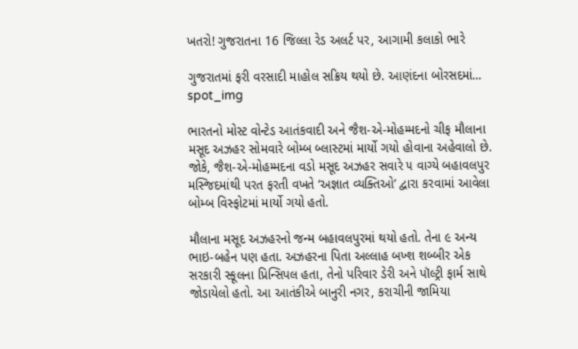ખતરો! ગુજરાતના 16 જિલ્લા રેડ અલર્ટ પર, આગામી કલાકો ભારે

ગુજરાતમાં ફરી વરસાદી માહોલ સક્રિય થયો છે. આણંદના બોરસદમાં...
spot_img

ભારતનો મોસ્ટ વોન્ટેડ આતંકવાદી અને જૈશ-એ-મોહમ્મદનો ચીફ મૌલાના મસૂદ અઝહર સોમવારે બોમ્બ બ્લાસ્ટમાં માર્યો ગયો હોવાના અહેવાલો છે. જોકે, જૈશ-એ-મોહમ્મદના વડો મસૂદ અઝહર સવારે ૫ વાગ્યે બહાવલપુર મસ્જિદમાંથી પરત ફરતી વખતે ‘અજ્ઞાત વ્યક્તિઓ’ દ્વારા કરવામાં આવેલા બોમ્બ વિસ્ફોટમાં માર્યો ગયો હતો.

મૌલાના મસૂદ અઝહરનો જન્મ બહાવલપુરમાં થયો હતો. તેના ૯ અન્ય ભાઇ-બહેન પણ હતા. અઝહરના પિતા અલ્લાહ બખ્શ શબ્બીર એક સરકારી સ્કૂલના પ્રિન્સિપલ હતા, તેનો પરિવાર ડેરી અને પૉલ્ટ્રી ફાર્મ સાથે જોડાયેલો હતો. આ આતંકીએ બાનુરી નગર, કરાચીની જામિયા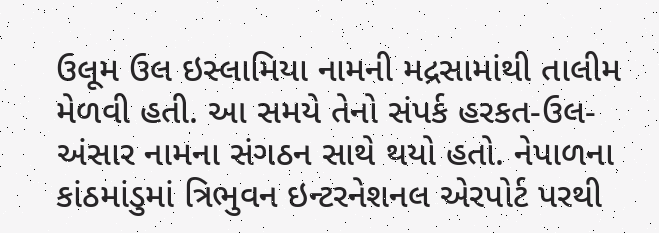ઉલૂમ ઉલ ઇસ્લામિયા નામની મદ્રસામાંથી તાલીમ મેળવી હતી. આ સમયે તેનો સંપર્ક હરકત-ઉલ-અંસાર નામના સંગઠન સાથે થયો હતો. નેપાળના કાંઠમાંડુમાં ત્રિભુવન ઇન્ટરનેશનલ એરપોર્ટ પરથી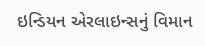ઇન્ડિયન એરલાઇન્સનું વિમાન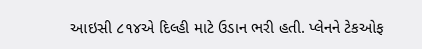આઇસી ૮૧૪એ દિલ્હી માટે ઉડાન ભરી હતી. પ્લેનને ટેકઓફ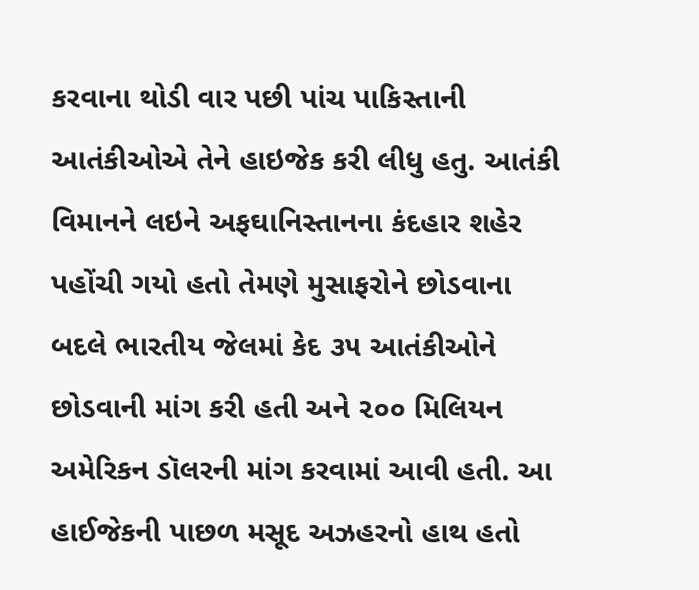કરવાના થોડી વાર પછી પાંચ પાકિસ્તાની આતંકીઓએ તેને હાઇજેક કરી લીધુ હતુ. આતંકી વિમાનને લઇને અફઘાનિસ્તાનના કંદહાર શહેર પહોંચી ગયો હતો તેમણે મુસાફરોને છોડવાના બદલે ભારતીય જેલમાં કેદ ૩૫ આતંકીઓને છોડવાની માંગ કરી હતી અને ૨૦૦ મિલિયન અમેરિકન ડૉલરની માંગ કરવામાં આવી હતી. આ હાઈજેકની પાછળ મસૂદ અઝહરનો હાથ હતો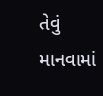તેવું માનવામાં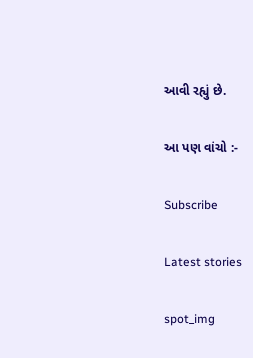આવી રહ્યું છે.

આ પણ વાંચો :-

Subscribe

Latest stories

spot_img